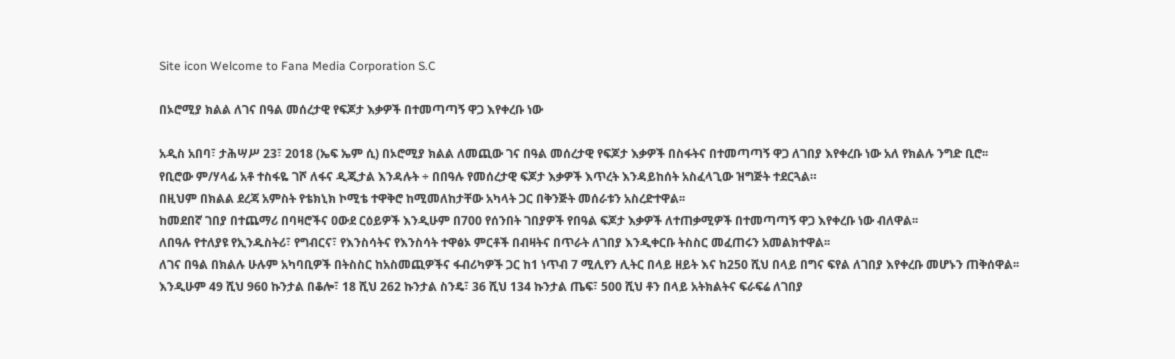Site icon Welcome to Fana Media Corporation S.C

በኦሮሚያ ክልል ለገና በዓል መሰረታዊ የፍጆታ እቃዎች በተመጣጣኝ ዋጋ እየቀረቡ ነው

አዲስ አበባ፣ ታሕሣሥ 23፣ 2018 (ኤፍ ኤም ሲ) በኦሮሚያ ክልል ለመጪው ገና በዓል መሰረታዊ የፍጆታ እቃዎች በስፋትና በተመጣጣኝ ዋጋ ለገበያ እየቀረቡ ነው አለ የክልሉ ንግድ ቢሮ፡፡
የቢሮው ም/ሃላፊ አቶ ተስፋዬ ገሾ ለፋና ዲጂታል እንዳሉት ÷ በበዓሉ የመሰረታዊ ፍጆታ እቃዎች እጥረት እንዳይከሰት አስፈላጊው ዝግጅት ተደርጓል።
በዚህም በክልል ደረጃ አምስት የቴክኒክ ኮሚቴ ተዋቅሮ ከሚመለከታቸው አካላት ጋር በቅንጅት መሰራቱን አስረድተዋል፡፡
ከመደበኛ ገበያ በተጨማሪ በባዛሮችና ዐውደ ርዕይዎች እንዲሁም በ700 የሰንበት ገበያዎች የበዓል ፍጆታ እቃዎች ለተጠቃሚዎች በተመጣጣኝ ዋጋ እየቀረቡ ነው ብለዋል፡፡
ለበዓሉ የተለያዩ የኢንዱስትሪ፣ የግብርና፣ የእንስሳትና የእንስሳት ተዋፅኦ ምርቶች በብዛትና በጥራት ለገበያ እንዲቀርቡ ትስስር መፈጠሩን አመልክተዋል፡፡
ለገና በዓል በክልሉ ሁሉም አካባቢዎች በትስስር ከአስመጪዎችና ፋብሪካዎች ጋር ከ1 ነጥብ 7 ሚሊየን ሊትር በላይ ዘይት እና ከ250 ሺህ በላይ በግና ፍየል ለገበያ እየቀረቡ መሆኑን ጠቅሰዋል፡፡
እንዲሁም 49 ሺህ 960 ኩንታል በቆሎ፣ 18 ሺህ 262 ኩንታል ስንዴ፣ 36 ሺህ 134 ኩንታል ጤፍ፣ 500 ሺህ ቶን በላይ አትክልትና ፍራፍሬ ለገበያ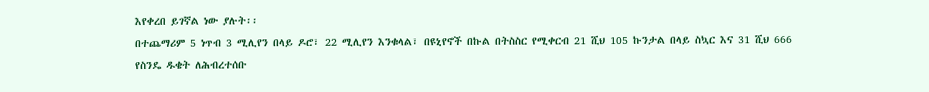እየቀረበ ይገኛል ነው ያሉት፡፡
በተጨማሪም 5 ነጥብ 3 ሚሊየን በላይ ዶሮ፣ 22 ሚሊየን እንቁላል፣ በዩኒየኖች በኩል በትስስር የሚቀርብ 21 ሺህ 105 ኩንታል በላይ ስኳር እና 31 ሺህ 666 የስንዴ ዱቄት ለሕብረተሰቡ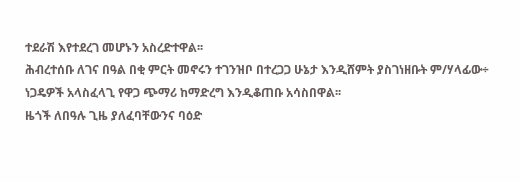ተደራሽ እየተደረገ መሆኑን አስረድተዋል፡፡
ሕብረተሰቡ ለገና በዓል በቂ ምርት መኖሩን ተገንዝቦ በተረጋጋ ሁኔታ እንዲሸምት ያስገነዘቡት ም/ሃላፊው÷ ነጋዴዎች አላስፈላጊ የዋጋ ጭማሪ ከማድረግ እንዲቆጠቡ አሳስበዋል፡፡
ዜጎች ለበዓሉ ጊዜ ያለፈባቸውንና ባዕድ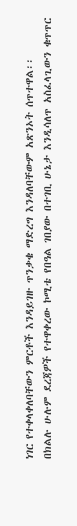ነገር የተቀላቀለባቸውን ምርቶች እንዳይገዙ ጥንቃቄ ማድረግ እንዳለባቸውም አጽንኦት ሰጥተዋል፡፡
በክልሉ ሁሉም ደረጃዎች የተዋቀረው ኮሚቴ የበዓል ገበያው በተገቢ ሁኔታ እንዲሳለጥ አስፈላጊውን ቁጥጥር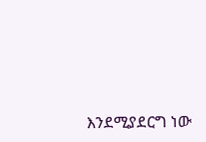እንደሚያደርግ ነው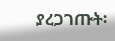ያረጋገጡት፡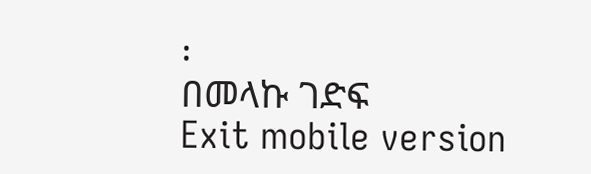፡
በመላኩ ገድፍ
Exit mobile version